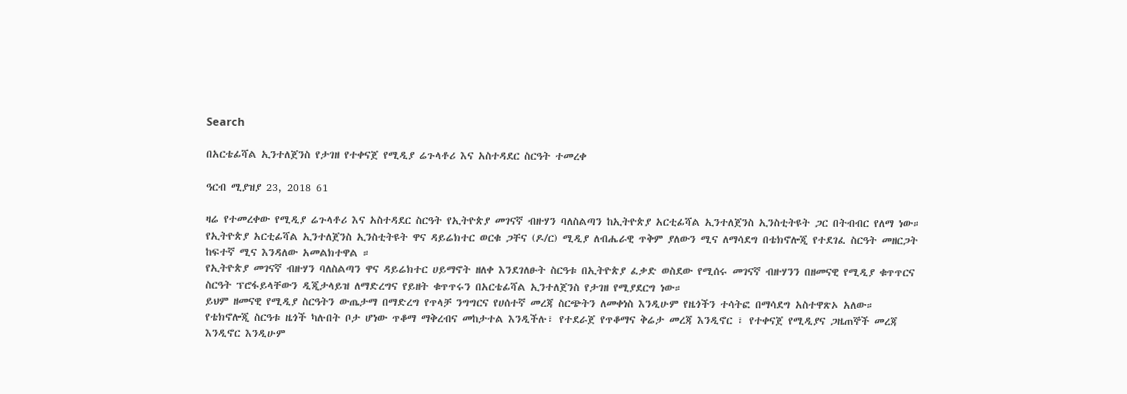Search

በአርቴፊሻል ኢንተለጀንስ የታገዘ የተቀናጀ የሚዲያ ሬጉላቶሪ እና አስተዳደር ስርዓት ተመረቀ

ዓርብ ሚያዝያ 23, 2018 61

ዛሬ የተመረቀው የሚዲያ ሬጉላቶሪ እና አስተዳደር ስርዓት የኢትዮጵያ መገናኛ ብዙሃን ባለስልጣን ከኢትዮጵያ አርቲፊሻል ኢንተለጀንስ ኢንስቲትዩት ጋር በትብብር የለማ ነው።
የኢትዮጵያ አርቲፊሻል ኢንተለጀንስ ኢንስቲትዩት ዋና ዳይሬክተር ወርቁ ጋቸና (ዶ/ር) ሚዲያ ለብሔራዊ ጥቅም ያለውን ሚና ለማሳደግ በቴክኖሎጂ የተደገፈ ስርዓት መዘርጋት ከፍተኛ ሚና እንዳለው አመልክተዋል ።
የኢትዮጵያ መገናኛ ብዙሃን ባለስልጣን ዋና ዳይሬክተር ሀይማኖት ዘለቀ እንደገለፁት ስርዓቱ በኢትዮጵያ ፈቃድ ወስደው የሚሰሩ መገናኛ ብዙሃንን በዘመናዊ የሚዲያ ቁጥጥርና ስርዓት ፕሮፋይላቸውን ዲጂታላይዝ ለማድረግና የይዘት ቁጥጥሩን በአርቴፊሻል ኢንተለጀንስ የታገዘ የሚያደርግ ነው።
ይህም ዘመናዊ የሚዲያ ስርዓትን ውጤታማ በማድረግ የጥላቻ ንግግርና የሀሰተኛ መረጃ ስርጭትን ለመቀነስ እንዲሁም የዜጎችን ተሳትፎ በማሳደግ አስተዋጽኦ አለው።
የቴክኖሎጂ ስርዓቱ ዜጎች ካሉበት ቦታ ሆነው ጥቆማ ማቅረብና መከታተል እንዲችሉ፣ የተደራጀ የጥቆማና ቅሬታ መረጃ እንዲኖር ፣ የተቀናጀ የሚዲያና ጋዜጠኞች መረጃ እንዲኖር እንዲሁም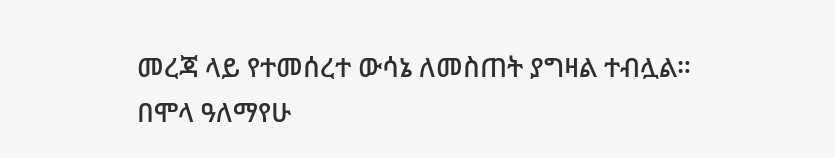መረጃ ላይ የተመሰረተ ውሳኔ ለመስጠት ያግዛል ተብሏል።
በሞላ ዓለማየሁ